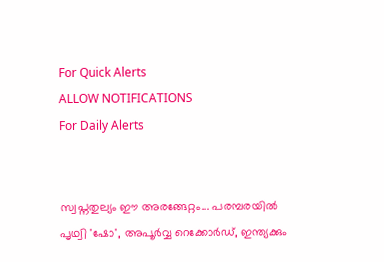For Quick Alerts
ALLOW NOTIFICATIONS
For Daily Alerts


സ്വപ്നതുല്യം ഈ അരങ്ങേറ്റം... പരമ്പരയില്‍ പൃഥ്വി 'ഷോ', അപൂര്‍വ്വ റെക്കോര്‍ഡ്, ഇന്ത്യക്കും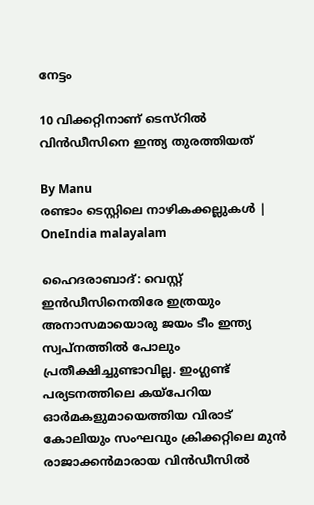നേട്ടം

10 വിക്കറ്റിനാണ് ടെസ്റില്‍ വിന്‍ഡീസിനെ ഇന്ത്യ തുരത്തിയത്

By Manu
രണ്ടാം ടെസ്റ്റിലെ നാഴികക്കല്ലുകൾ | OneIndia malayalam

ഹൈദരാബാദ്: വെസ്റ്റ് ഇന്‍ഡീസിനെതിരേ ഇത്രയും അനാസമായൊരു ജയം ടീം ഇന്ത്യ സ്വപ്നത്തില്‍ പോലും പ്രതീക്ഷിച്ചുണ്ടാവില്ല. ഇംഗ്ലണ്ട് പര്യടനത്തിലെ കയ്പേറിയ ഓര്‍മകളുമായെത്തിയ വിരാട് കോലിയും സംഘവും ക്രിക്കറ്റിലെ മുന്‍ രാജാക്കന്‍മാരായ വിന്‍ഡീസില്‍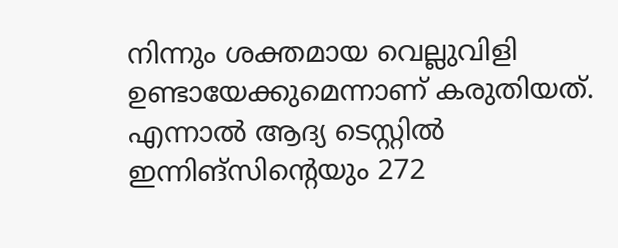നിന്നും ശക്തമായ വെല്ലുവിളി ഉണ്ടായേക്കുമെന്നാണ് കരുതിയത്. എന്നാല്‍ ആദ്യ ടെസ്റ്റില്‍ ഇന്നിങ്സിന്റെയും 272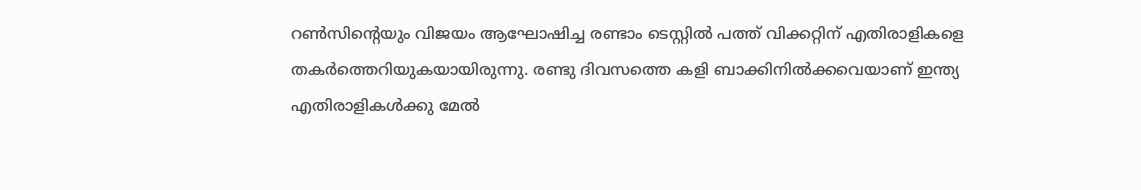റണ്‍സിന്റെയും വിജയം ആഘോഷിച്ച രണ്ടാം ടെസ്റ്റില്‍ പത്ത് വിക്കറ്റിന് എതിരാളികളെ തകര്‍ത്തെറിയുകയായിരുന്നു. രണ്ടു ദിവസത്തെ കളി ബാക്കിനില്‍ക്കവെയാണ് ഇന്ത്യ എതിരാളികള്‍ക്കു മേല്‍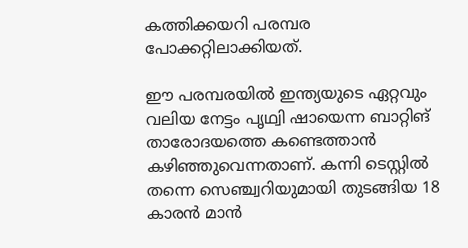കത്തിക്കയറി പരമ്പര പോക്കറ്റിലാക്കിയത്.

ഈ പരമ്പരയില്‍ ഇന്ത്യയുടെ ഏറ്റവും വലിയ നേട്ടം പൃഥ്വി ഷായെന്ന ബാറ്റിങ് താരോദയത്തെ കണ്ടെത്താന്‍ കഴിഞ്ഞുവെന്നതാണ്. കന്നി ടെസ്റ്റില്‍ തന്നെ സെഞ്ച്വറിയുമായി തുടങ്ങിയ 18 കാരന്‍ മാന്‍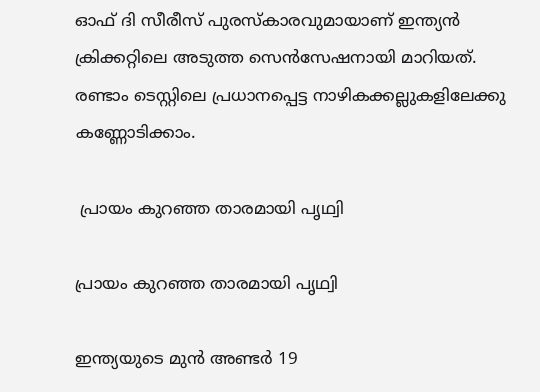ഓഫ് ദി സീരീസ് പുരസ്‌കാരവുമായാണ് ഇന്ത്യന്‍ ക്രിക്കറ്റിലെ അടുത്ത സെന്‍സേഷനായി മാറിയത്. രണ്ടാം ടെസ്റ്റിലെ പ്രധാനപ്പെട്ട നാഴികക്കല്ലുകളിലേക്കു കണ്ണോടിക്കാം.

 പ്രായം കുറഞ്ഞ താരമായി പൃഥ്വി

പ്രായം കുറഞ്ഞ താരമായി പൃഥ്വി

ഇന്ത്യയുടെ മുന്‍ അണ്ടര്‍ 19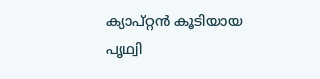ക്യാപ്റ്റന്‍ കൂടിയായ പൃഥ്വി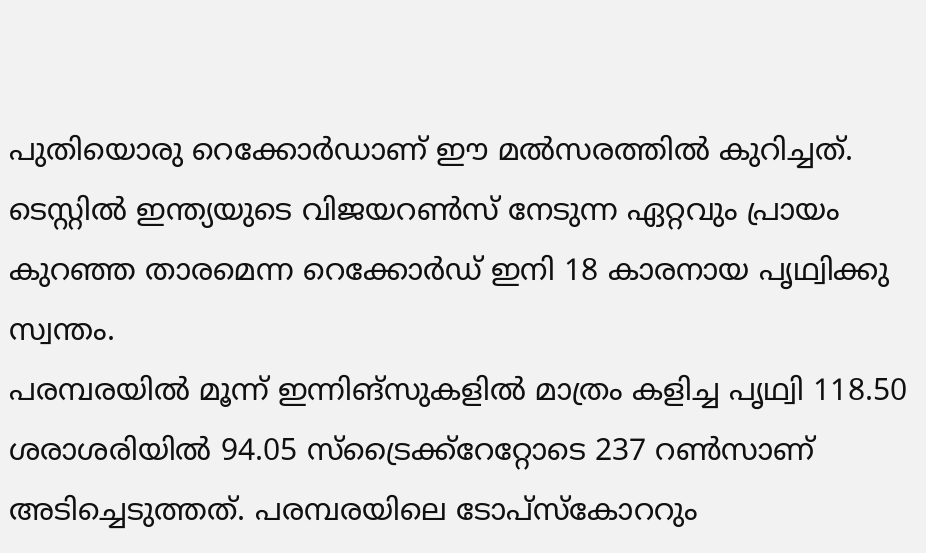പുതിയൊരു റെക്കോര്‍ഡാണ് ഈ മല്‍സരത്തില്‍ കുറിച്ചത്. ടെസ്റ്റില്‍ ഇന്ത്യയുടെ വിജയറണ്‍സ് നേടുന്ന ഏറ്റവും പ്രായം കുറഞ്ഞ താരമെന്ന റെക്കോര്‍ഡ് ഇനി 18 കാരനായ പൃഥ്വിക്കു സ്വന്തം.
പരമ്പരയില്‍ മൂന്ന് ഇന്നിങ്സുകളില്‍ മാത്രം കളിച്ച പൃഥ്വി 118.50 ശരാശരിയില്‍ 94.05 സ്ട്രൈക്ക്റേറ്റോടെ 237 റണ്‍സാണ് അടിച്ചെടുത്തത്. പരമ്പരയിലെ ടോപ്സ്‌കോററും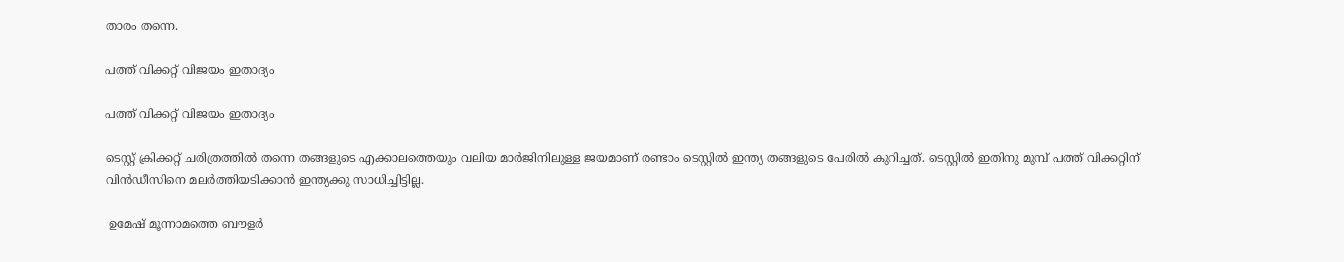താരം തന്നെ.

പത്ത് വിക്കറ്റ് വിജയം ഇതാദ്യം

പത്ത് വിക്കറ്റ് വിജയം ഇതാദ്യം

ടെസ്റ്റ് ക്രിക്കറ്റ് ചരിത്രത്തില്‍ തന്നെ തങ്ങളുടെ എക്കാലത്തെയും വലിയ മാര്‍ജിനിലുള്ള ജയമാണ് രണ്ടാം ടെസ്റ്റില്‍ ഇന്ത്യ തങ്ങളുടെ പേരില്‍ കുറിച്ചത്. ടെസ്റ്റില്‍ ഇതിനു മുമ്പ് പത്ത് വിക്കറ്റിന് വിന്‍ഡീസിനെ മലര്‍ത്തിയടിക്കാന്‍ ഇന്ത്യക്കു സാധിച്ചിട്ടില്ല.

 ഉമേഷ് മൂന്നാമത്തെ ബൗളര്‍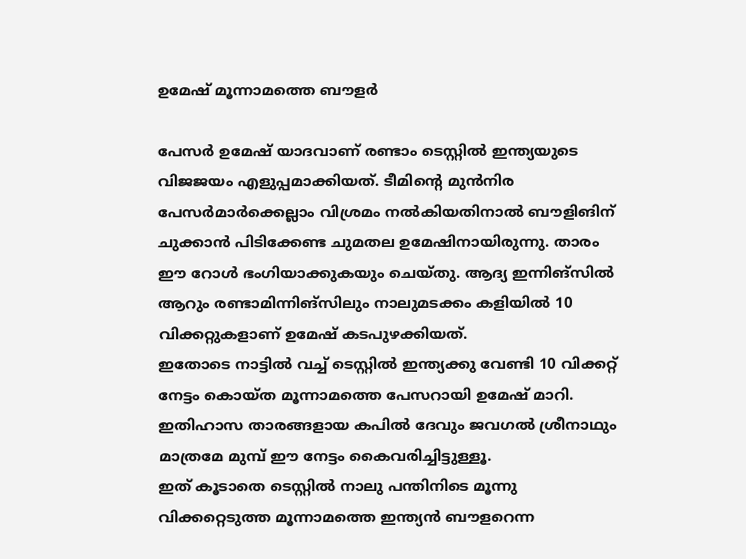ഉമേഷ് മൂന്നാമത്തെ ബൗളര്‍

പേസര്‍ ഉമേഷ് യാദവാണ് രണ്ടാം ടെസ്റ്റില്‍ ഇന്ത്യയുടെ വിജജയം എളുപ്പമാക്കിയത്. ടീമിന്റെ മുന്‍നിര പേസര്‍മാര്‍ക്കെല്ലാം വിശ്രമം നല്‍കിയതിനാല്‍ ബൗളിങിന് ചുക്കാന്‍ പിടിക്കേണ്ട ചുമതല ഉമേഷിനായിരുന്നു. താരം ഈ റോള്‍ ഭംഗിയാക്കുകയും ചെയ്തു. ആദ്യ ഇന്നിങ്സില്‍ ആറും രണ്ടാമിന്നിങ്സിലും നാലുമടക്കം കളിയില്‍ 10 വിക്കറ്റുകളാണ് ഉമേഷ് കടപുഴക്കിയത്.
ഇതോടെ നാട്ടില്‍ വച്ച് ടെസ്റ്റില്‍ ഇന്ത്യക്കു വേണ്ടി 10 വിക്കറ്റ് നേട്ടം കൊയ്ത മൂന്നാമത്തെ പേസറായി ഉമേഷ് മാറി. ഇതിഹാസ താരങ്ങളായ കപില്‍ ദേവും ജവഗല്‍ ശ്രീനാഥും മാത്രമേ മുമ്പ് ഈ നേട്ടം കൈവരിച്ചിട്ടുള്ളൂ.
ഇത് കൂടാതെ ടെസ്റ്റില്‍ നാലു പന്തിനിടെ മൂന്നു വിക്കറ്റെടുത്ത മൂന്നാമത്തെ ഇന്ത്യന്‍ ബൗളറെന്ന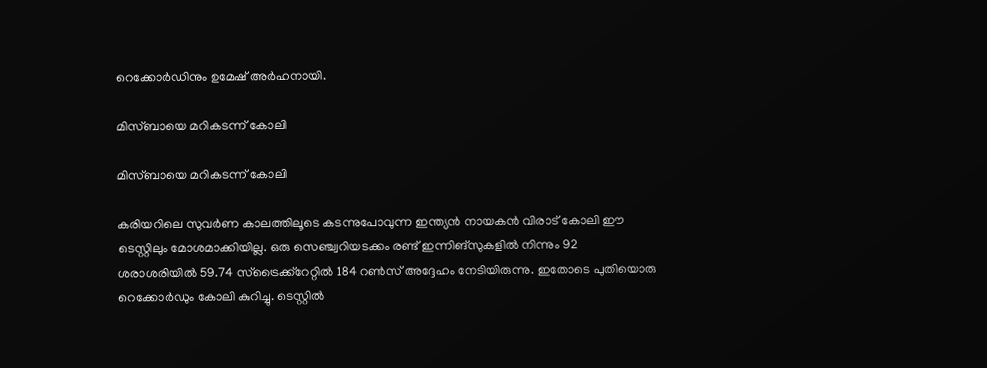റെക്കോര്‍ഡിനും ഉമേഷ് അര്‍ഹനായി.

മിസ്ബായെ മറികടന്ന് കോലി

മിസ്ബായെ മറികടന്ന് കോലി

കരിയറിലെ സുവര്‍ണ കാലത്തിലൂടെ കടന്നുപോവുന്ന ഇന്ത്യന്‍ നായകന്‍ വിരാട് കോലി ഈ ടെസ്റ്റിലും മോശമാക്കിയില്ല. ഒരു സെഞ്ച്വറിയടക്കം രണ്ട് ഇന്നിങ്സുകളില്‍ നിന്നും 92 ശരാശരിയില്‍ 59.74 സ്ട്രൈക്ക്റേറ്റില്‍ 184 റണ്‍സ് അദ്ദേഹം നേടിയിരുന്നു. ഇതോടെ പുതിയൊരു റെക്കോര്‍ഡും കോലി കുറിച്ചു. ടെസ്റ്റില്‍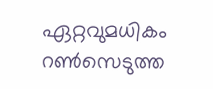ഏറ്റവുമധികം റണ്‍സെടുത്ത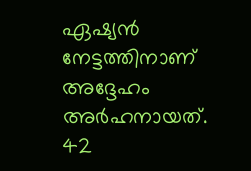ഏഷ്യന്‍ നേട്ടത്തിനാണ് അദ്ദേഹം അര്‍ഹനായത്. 42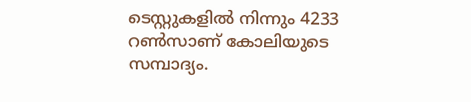ടെസ്റ്റുകളില്‍ നിന്നും 4233 റണ്‍സാണ് കോലിയുടെ സമ്പാദ്യം.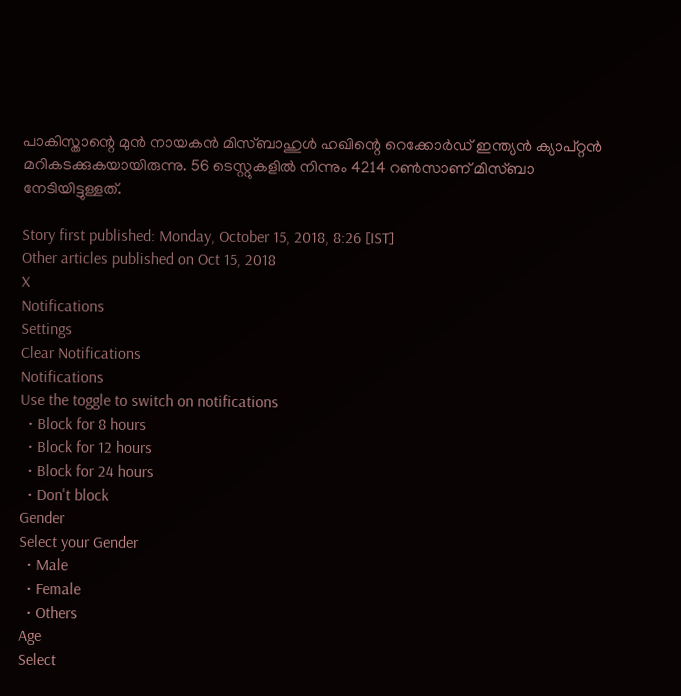പാകിസ്താന്റെ മുന്‍ നായകന്‍ മിസ്ബാഹുള്‍ ഹഖിന്റെ റെക്കോര്‍ഡ് ഇന്ത്യന്‍ ക്യാപ്റ്റന്‍ മറികടക്കുകയായിരുന്നു. 56 ടെസ്റ്റുകളില്‍ നിന്നും 4214 റണ്‍സാണ് മിസ്ബാ നേടിയിട്ടുള്ളത്.

Story first published: Monday, October 15, 2018, 8:26 [IST]
Other articles published on Oct 15, 2018
X
Notifications
Settings
Clear Notifications
Notifications
Use the toggle to switch on notifications
  • Block for 8 hours
  • Block for 12 hours
  • Block for 24 hours
  • Don't block
Gender
Select your Gender
  • Male
  • Female
  • Others
Age
Select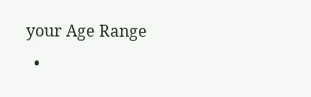your Age Range
  •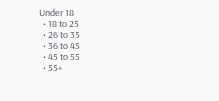Under 18
  • 18 to 25
  • 26 to 35
  • 36 to 45
  • 45 to 55
  • 55+